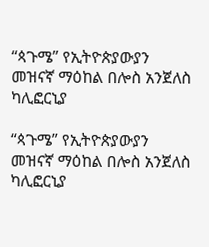“ጳጉሜ” የኢትዮጵያውያን መዝናኛ ማዕከል በሎስ አንጀለስ ካሊፎርኒያ

“ጳጉሜ” የኢትዮጵያውያን መዝናኛ ማዕከል በሎስ አንጀለስ ካሊፎርኒያ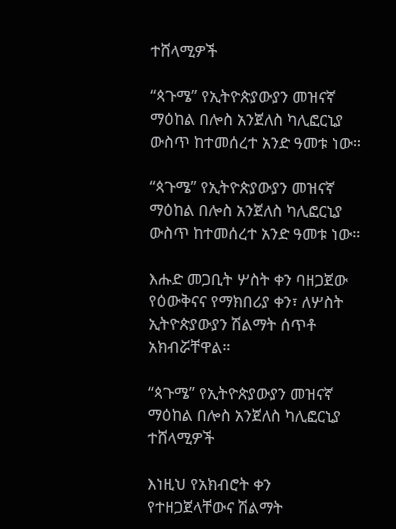ተሸላሚዎች

“ጳጉሜ” የኢትዮጵያውያን መዝናኛ ማዕከል በሎስ አንጀለስ ካሊፎርኒያ ውስጥ ከተመሰረተ አንድ ዓመቱ ነው።

“ጳጉሜ” የኢትዮጵያውያን መዝናኛ ማዕከል በሎስ አንጀለስ ካሊፎርኒያ ውስጥ ከተመሰረተ አንድ ዓመቱ ነው።

እሑድ መጋቢት ሦስት ቀን ባዘጋጀው የዕውቅናና የማክበሪያ ቀን፣ ለሦስት ኢትዮጵያውያን ሽልማት ሰጥቶ አክብሯቸዋል።

“ጳጉሜ” የኢትዮጵያውያን መዝናኛ ማዕከል በሎስ አንጀለስ ካሊፎርኒያ ተሸላሚዎች

እነዚህ የአክብሮት ቀን የተዘጋጀላቸውና ሽልማት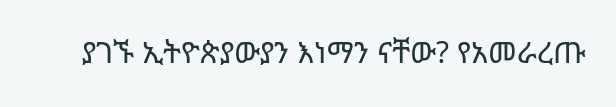ያገኙ ኢትዮጵያውያን እነማን ናቸው? የአመራረጡ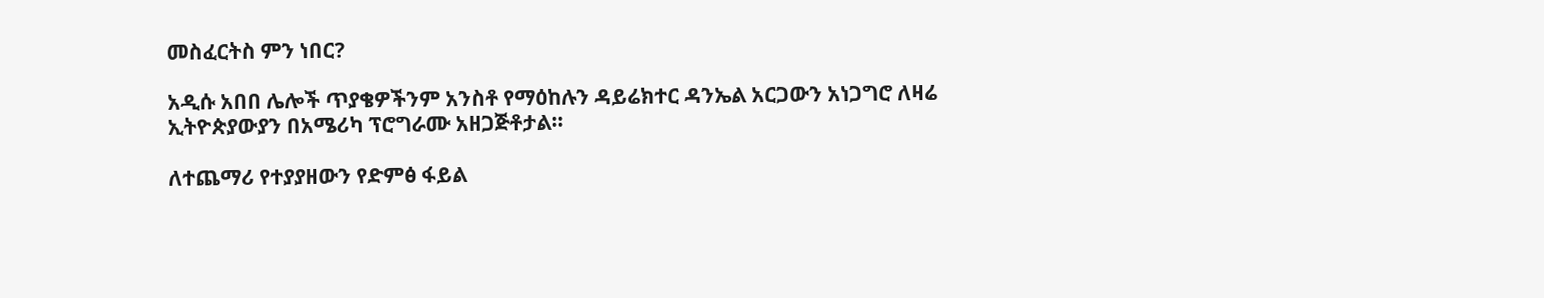መስፈርትስ ምን ነበር?

አዲሱ አበበ ሌሎች ጥያቄዎችንም አንስቶ የማዕከሉን ዳይሬክተር ዳንኤል አርጋውን አነጋግሮ ለዛሬ ኢትዮጵያውያን በአሜሪካ ፕሮግራሙ አዘጋጅቶታል።

ለተጨማሪ የተያያዘውን የድምፅ ፋይል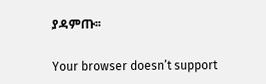ያዳምጡ፡፡

Your browser doesn’t support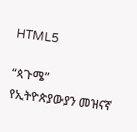HTML5

“ጳጉሜ” የኢትዮጵያውያን መዝናኛ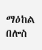ማዕከል በሎስ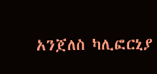አንጀለስ ካሊፎርኒያ